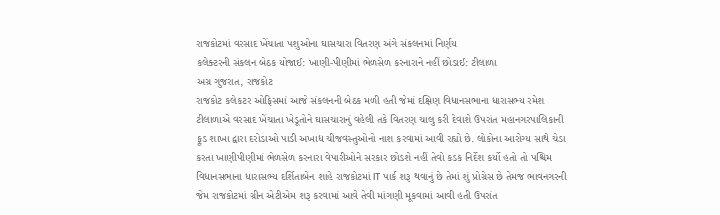રાજકોટમાં વરસાદ ખેંચાતા પશુઓના ઘાસચારા વિતરણ અંગે સંકલનમાં નિર્ણય
કલેક્ટરની સંકલન બેઠક યોજાઈ: ખાણી-પીણીમાં ભેળસેળ કરનારાને નહીં છોડાઈ: ટીલાળા
અગ્ર ગુજરાત, રાજકોટ
રાજકોટ કલેકટર ઓફિસમાં આજે સંકલનની બેઠક મળી હતી જેમાં દક્ષિણ વિધાનસભાના ધારાસભ્ય રમેશ ટીલાળાએ વરસાદ ખેંચાતા ખેડૂતોને ઘાસચારાનું વહેલી તકે વિતરણ ચાલુ કરી દેવાશે ઉપરાંત મહાનગરપાલિકાની ફૂડ શાખા દ્વારા દરોડાઓ પાડી અખાદ્ય ચીજવસ્તુઓનો નાશ કરવામાં આવી રહ્યો છે. લોકોના આરોગ્ય સાથે ચેડા કરતા ખાણીપીણીમાં ભેળસેળ કરનારા વેપારીઓને સરકાર છોડશે નહીં તેવો કડક નિર્દેશ કર્યો હતો તો પશ્ચિમ વિધાનસભાના ધારાસભ્ય દર્શિતાબેન શાહે રાજકોટમાં IT પાર્ક શરૂ થવાનું છે તેમાં શું પ્રોગ્રેસ છે તેમજ ભાવનગરની જેમ રાજકોટમાં ગ્રીન એટીએમ શરૂ કરવામાં આવે તેવી માંગણી મૂકવામાં આવી હતી ઉપરાંત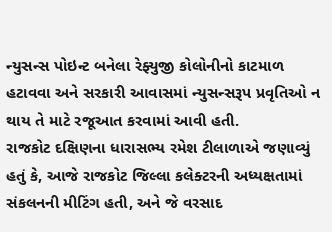ન્યુસન્સ પોઇન્ટ બનેલા રેફ્યુજી કોલોનીનો કાટમાળ હટાવવા અને સરકારી આવાસમાં ન્યુસન્સરૂપ પ્રવૃતિઓ ન થાય તે માટે રજૂઆત કરવામાં આવી હતી.
રાજકોટ દક્ષિણના ધારાસભ્ય રમેશ ટીલાળાએ જણાવ્યું હતું કે, આજે રાજકોટ જિલ્લા કલેક્ટરની અધ્યક્ષતામાં સંકલનની મીટિંગ હતી, અને જે વરસાદ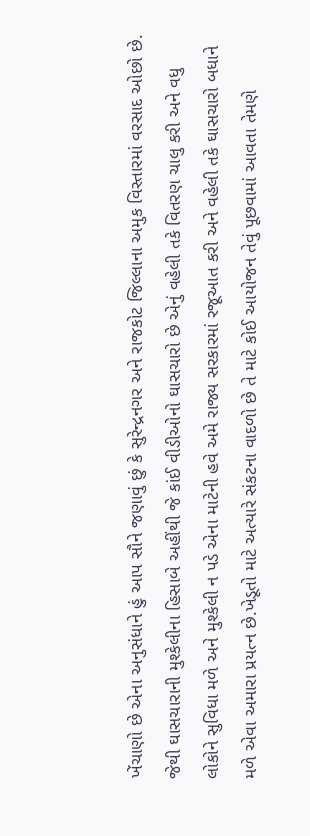ખેંચાણો છે એના અનુસંધાને હું આપ સૌને જણાવું છું કે સુરેન્દ્રનગર અને રાજકોટ જિલ્લાના અમુક વિસ્તારમાં વરસાદ ઓછો છે. જેથી ઘાસચારાની મુશ્કેલીના હિસાબે અહીંથી જે કાંઈ વીડીઓનો ઘાસચારો છે એનું વહેલી તકે વિતરણ ચાલુ કરી અને વધુ લોકોને સુવિધા મળે અને મુશ્કેલી ન પડે એના માટેની હવે અમે રાજ્ય સરકારમાં રજૂઆત કરી અને વહેલી તકે ઘાસચારો બધાને મળે એવા અમારા પ્રયત્ન છે.ખેડૂતો માટે અત્યારે સંકટના વાદળો છે તે માટે કોઈ આયોજન તેવું પૂછવામાં આવતા તેમણે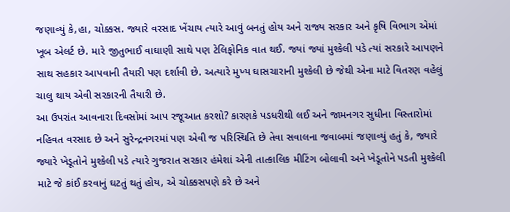જણાવ્યું કે,હા, ચોક્કસ. જ્યારે વરસાદ ખેંચાય ત્યારે આવું બનતું હોય અને રાજ્ય સરકાર અને કૃષિ વિભાગ એમાં ખૂબ એલર્ટ છે. મારે જીતુભાઈ વાઘાણી સાથે પણ ટેલિફોનિક વાત થઈ. જ્યાં જ્યાં મુશ્કેલી પડે ત્યાં સરકારે આપણને સાથ સહકાર આપવાની તૈયારી પણ દર્શાવી છે. અત્યારે મુખ્ય ઘાસચારાની મુશ્કેલી છે જેથી એના માટે વિતરણ વહેલું ચાલુ થાય એવી સરકારની તૈયારી છે.
આ ઉપરાંત આવનારા દિવસોમાં આપ રજૂઆત કરશો? કારણકે પડધરીથી લઈ અને જામનગર સુધીના વિસ્તારોમાં નહિવત વરસાદ છે અને સુરેન્દ્રનગરમાં પણ એવી જ પરિસ્થિતિ છે તેવા સવાલના જવાબમાં જણાવ્યું હતું કે, જ્યારે જ્યારે ખેડૂતોને મુશ્કેલી પડે ત્યારે ગુજરાત સરકાર હંમેશાં એની તાત્કાલિક મીટિંગ બોલાવી અને ખેડૂતોને પડતી મુશ્કેલી માટે જે કાંઈ કરવાનું ઘટતું થતું હોય, એ ચોક્કસપણે કરે છે અને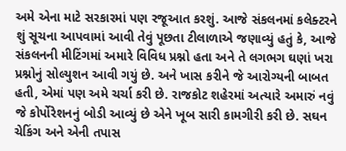અમે એના માટે સરકારમાં પણ રજૂઆત કરશું. આજે સંકલનમાં કલેક્ટરને શું સૂચના આપવામાં આવી તેવું પૂછતા ટીલાળાએ જણાવ્યું હતું કે, આજે સંકલનની મીટિંગમાં અમારે વિવિધ પ્રશ્નો હતા અને તે લગભગ ઘણાં ખરા પ્રશ્નોનું સોલ્યુશન આવી ગયું છે. અને ખાસ કરીને જે આરોગ્યની બાબત હતી, એમાં પણ અમે ચર્ચા કરી છે. રાજકોટ શહેરમાં અત્યારે અમારું નવું જે કોર્પોરેશનનું બોડી આવ્યું છે એને ખૂબ સારી કામગીરી કરી છે. સઘન ચેકિંગ અને એની તપાસ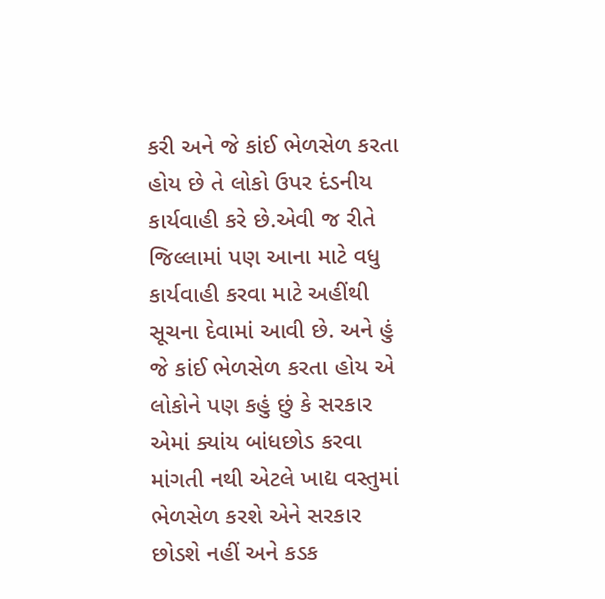કરી અને જે કાંઈ ભેળસેળ કરતા હોય છે તે લોકો ઉપર દંડનીય કાર્યવાહી કરે છે.એવી જ રીતે જિલ્લામાં પણ આના માટે વધુ કાર્યવાહી કરવા માટે અહીંથી સૂચના દેવામાં આવી છે. અને હું જે કાંઈ ભેળસેળ કરતા હોય એ લોકોને પણ કહું છું કે સરકાર એમાં ક્યાંય બાંધછોડ કરવા માંગતી નથી એટલે ખાદ્ય વસ્તુમાં ભેળસેળ કરશે એને સરકાર છોડશે નહીં અને કડક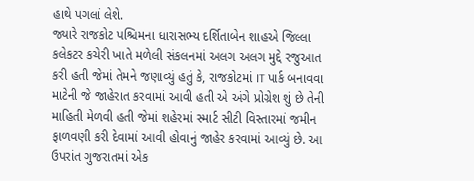હાથે પગલાં લેશે.
જ્યારે રાજકોટ પશ્ચિમના ધારાસભ્ય દર્શિતાબેન શાહએ જિલ્લા કલેકટર કચેરી ખાતે મળેલી સંકલનમાં અલગ અલગ મુદ્દે રજુઆત કરી હતી જેમાં તેમને જણાવ્યું હતું કે, રાજકોટમાં IT પાર્ક બનાવવા માટેની જે જાહેરાત કરવામાં આવી હતી એ અંગે પ્રોગ્રેશ શું છે તેની માહિતી મેળવી હતી જેમાં શહેરમાં સ્માર્ટ સીટી વિસ્તારમાં જમીન ફાળવણી કરી દેવામાં આવી હોવાનું જાહેર કરવામાં આવ્યું છે. આ ઉપરાંત ગુજરાતમાં એક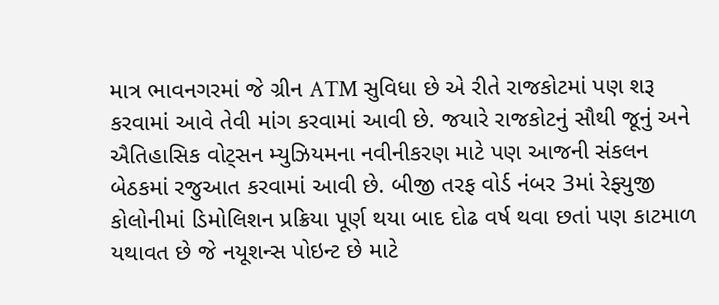માત્ર ભાવનગરમાં જે ગ્રીન ATM સુવિધા છે એ રીતે રાજકોટમાં પણ શરૂ કરવામાં આવે તેવી માંગ કરવામાં આવી છે. જયારે રાજકોટનું સૌથી જૂનું અને ઐતિહાસિક વોટ્સન મ્યુઝિયમના નવીનીકરણ માટે પણ આજની સંકલન બેઠકમાં રજુઆત કરવામાં આવી છે. બીજી તરફ વોર્ડ નંબર 3માં રેફ્યુજી કોલોનીમાં ડિમોલિશન પ્રક્રિયા પૂર્ણ થયા બાદ દોઢ વર્ષ થવા છતાં પણ કાટમાળ યથાવત છે જે નયૂશન્સ પોઇન્ટ છે માટે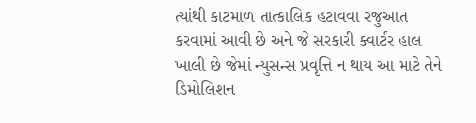ત્યાંથી કાટમાળ તાત્કાલિક હટાવવા રજુઆત કરવામાં આવી છે અને જે સરકારી ક્વાર્ટર હાલ ખાલી છે જેમાં ન્યુસન્સ પ્રવૃત્તિ ન થાય આ માટે તેને ડિમોલિશન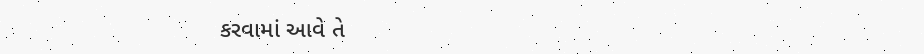કરવામાં આવે તે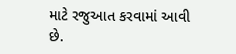માટે રજુઆત કરવામાં આવી છે.